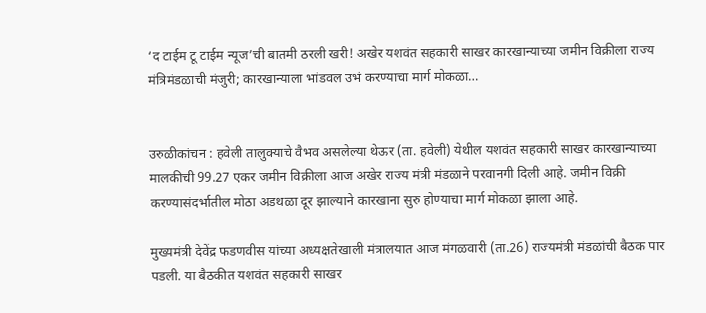‘द टाईम टू टाईम न्यूज’ची बातमी ठरली खरी! अखेर यशवंत सहकारी साखर कारखान्याच्या जमीन विक्रीला राज्य मंत्रिमंडळाची मंजुरी; कारखान्याला भांडवल उभं करण्याचा मार्ग मोकळा…


उरुळीकांचन : हवेली तालुक्याचे वैभव असलेल्या थेऊर (ता. हवेली) येथील यशवंत सहकारी साखर कारखान्याच्या मालकीची 99.27 एकर जमीन विक्रीला आज अखेर राज्य मंत्री मंडळाने परवानगी दिली आहे. जमीन विक्री करण्यासंदर्भातील मोठा अडथळा दूर झाल्याने कारखाना सुरु होण्याचा मार्ग मोकळा झाला आहे.

मुख्यमंत्री देवेंद्र फडणवीस यांच्या अध्यक्षतेखाली मंत्रालयात आज मंगळवारी (ता.26) राज्यमंत्री मंडळांची बैठक पार पडली. या बैठकीत यशवंत सहकारी साखर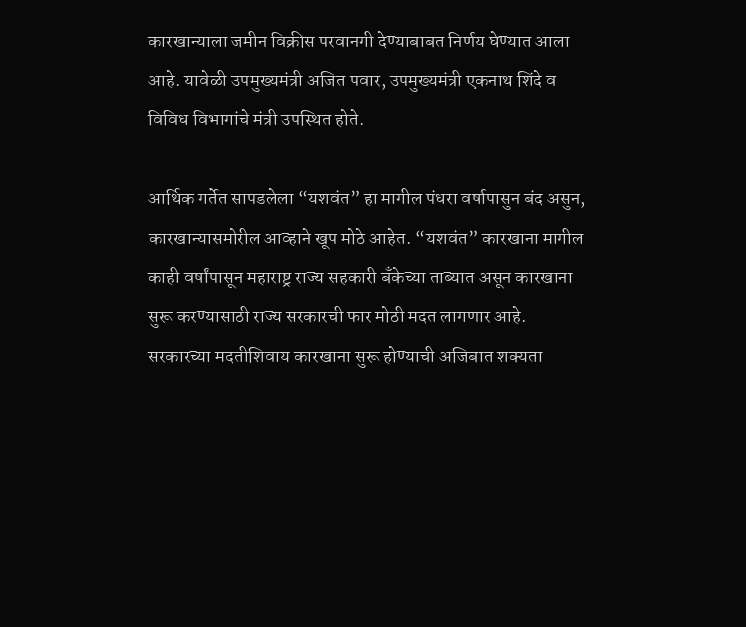कारखान्याला जमीन विक्रीस परवानगी देण्याबाबत निर्णय घेण्यात आला आहे. यावेळी उपमुख्यमंत्री अजित पवार, उपमुख्यमंत्री एकनाथ शिंदे व विविध विभागांचे मंत्री उपस्थित होते.

आर्थिक गर्तेत सापडलेला “यशवंत” हा मागील पंधरा वर्षापासुन बंद असुन, कारखान्यासमोरील आव्हाने खूप मोठे आहेत. “यशवंत” कारखाना मागील काही वर्षांपासून महाराष्ट्र राज्य सहकारी बॅंकेच्या ताब्यात असून कारखाना सुरू करण्यासाठी राज्य सरकारची फार मोठी मदत लागणार आहे. सरकारच्या मदतीशिवाय कारखाना सुरू होण्याची अजिबात शक्यता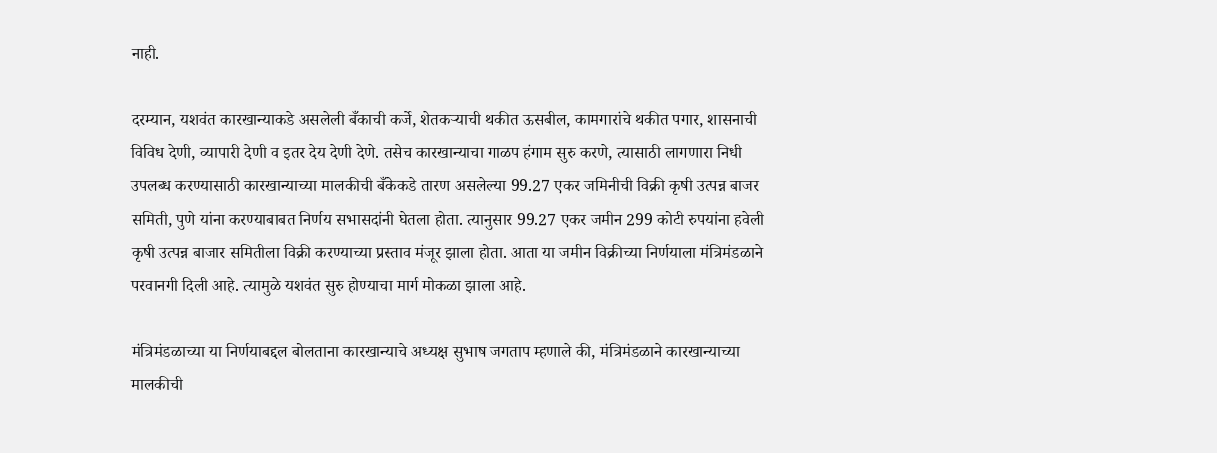नाही.

दरम्यान, यशवंत कारखान्याकडे असलेली बँकाची कर्जे, शेतकऱ्याची थकीत ऊसबील, कामगारांचे थकीत पगार, शासनाची विविध देणी, व्यापारी देणी व इतर देय देणी देणे. तसेच कारखान्याचा गाळप हंगाम सुरु करणे, त्यासाठी लागणारा निधी उपलब्ध करण्यासाठी कारखान्याच्या मालकीची बँकेकडे तारण असलेल्या 99.27 एकर जमिनीची विक्री कृषी उत्पन्न बाजर समिती, पुणे यांना करण्याबाबत निर्णय सभासदांनी घेतला होता. त्यानुसार 99.27 एकर जमीन 299 कोटी रुपयांना हवेली कृषी उत्पन्न बाजार समितीला विक्री करण्याच्या प्रस्ताव मंजूर झाला होता. आता या जमीन विक्रीच्या निर्णयाला मंत्रिमंडळाने परवानगी दिली आहे. त्यामुळे यशवंत सुरु होण्याचा मार्ग मोकळा झाला आहे.

मंत्रिमंडळाच्या या निर्णयाबद्दल बोलताना कारखान्याचे अध्यक्ष सुभाष जगताप म्हणाले की, मंत्रिमंडळाने कारखान्याच्या मालकीची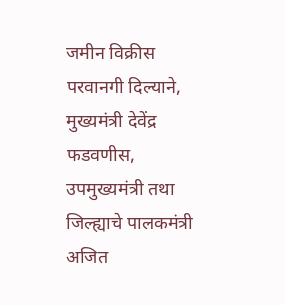जमीन विक्रीस परवानगी दिल्याने, मुख्यमंत्री देवेंद्र फडवणीस, उपमुख्यमंत्री तथा जिल्ह्याचे पालकमंत्री अजित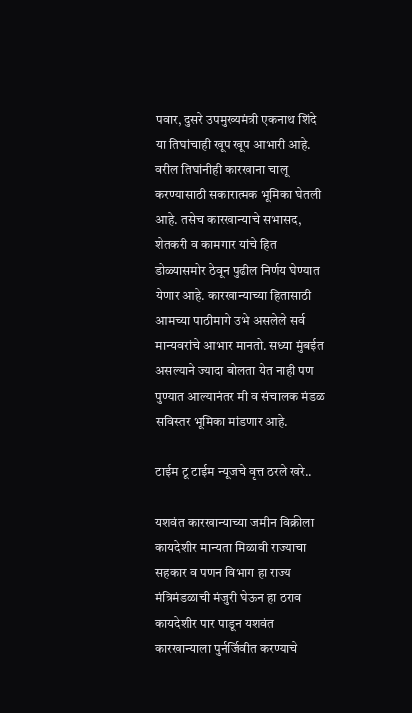पवार, दुसरे उपमुख्यमंत्री एकनाथ शिंदे या तिघांचाही खूप खूप आभारी आहे. वरील तिघांनीही कारखाना चालू करण्यासाठी सकारात्मक भूमिका घेतली आहे. तसेच कारखान्याचे सभासद, शेतकरी व कामगार यांचे हित डोळ्यासमोर ठेवून पुढील निर्णय घेण्यात येणार आहे. कारखान्याच्या हितासाठी आमच्या पाठीमागे उभे असलेले सर्व मान्यवरांचे आभार मानतो. सध्या मुंबईत असल्याने ज्यादा बोलता येत नाही पण पुण्यात आल्यानंतर मी व संचालक मंडळ सविस्तर भूमिका मांडणार आहे.

टाईम टू टाईम न्यूजचे वृत्त ठरले खरे..

यशवंत कारखान्याच्या जमीन विक्रीला कायदेशीर मान्यता मिळावी राज्याचा सहकार व पणन विभाग हा राज्य मंत्रिमंडळाची मंजुरी घेऊन हा ठराव कायदेशीर पार पाडून यशवंत कारखान्याला पुर्नर्जिवीत करण्याचे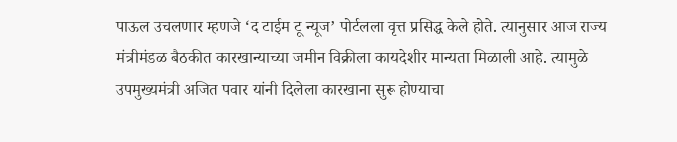पाऊल उचलणार म्हणजे ‘द टाईम टू न्यूज’ पोर्टलला वृत्त प्रसिद्ध केले होते. त्यानुसार आज राज्य मंत्रीमंडळ बैठकीत कारखान्याच्या जमीन विक्रीला कायदेशीर मान्यता मिळाली आहे. त्यामुळे उपमुख्यमंत्री अजित पवार यांनी दिलेला कारखाना सुरू होण्याचा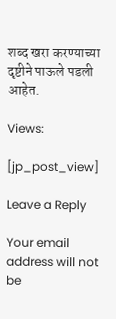शब्द खरा करण्याच्या दृष्टीने पाऊले पडली आहेत.

Views:

[jp_post_view]

Leave a Reply

Your email address will not be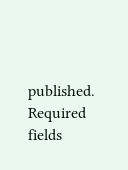published. Required fields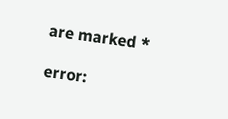are marked *

error: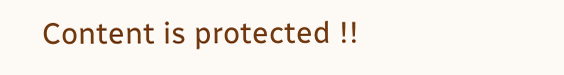Content is protected !!